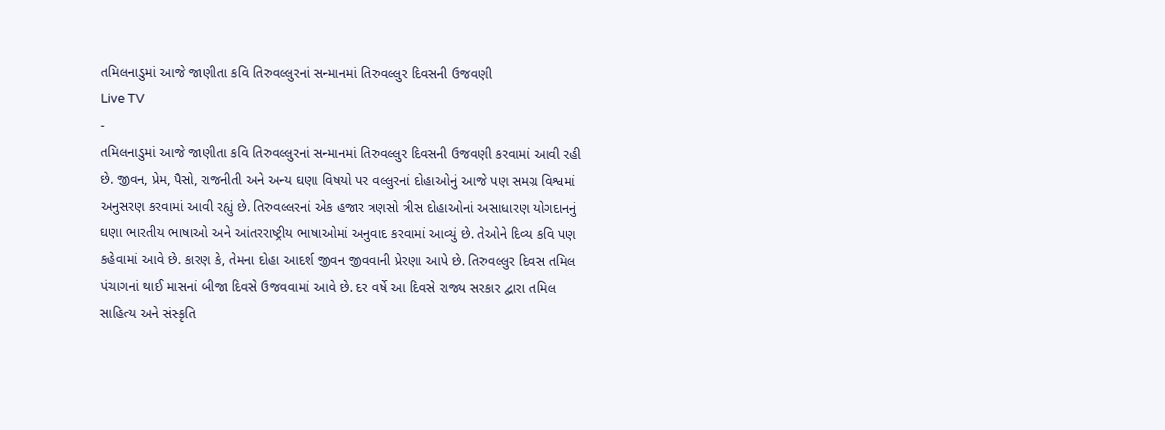તમિલનાડુમાં આજે જાણીતા કવિ તિરુવલ્લુરનાં સન્માનમાં તિરુવલ્લુર દિવસની ઉજવણી
Live TV
-
તમિલનાડુમાં આજે જાણીતા કવિ તિરુવલ્લુરનાં સન્માનમાં તિરુવલ્લુર દિવસની ઉજવણી કરવામાં આવી રહી છે. જીવન, પ્રેમ, પૈસો, રાજનીતી અને અન્ય ઘણા વિષયો પર વલ્લુરનાં દોહાઓનું આજે પણ સમગ્ર વિશ્વમાં અનુસરણ કરવામાં આવી રહ્યું છે. તિરુવલ્લરનાં એક હજાર ત્રણસો ત્રીસ દોહાઓનાં અસાધારણ યોગદાનનું ઘણા ભારતીય ભાષાઓ અને આંતરરાષ્ટ્રીય ભાષાઓમાં અનુવાદ કરવામાં આવ્યું છે. તેઓને દિવ્ય કવિ પણ કહેવામાં આવે છે. કારણ કે, તેમના દોહા આદર્શ જીવન જીવવાની પ્રેરણા આપે છે. તિરુવલ્લુર દિવસ તમિલ પંચાગનાં થાઈ માસનાં બીજા દિવસે ઉજવવામાં આવે છે. દર વર્ષે આ દિવસે રાજ્ય સરકાર દ્વારા તમિલ સાહિત્ય અને સંસ્કૃતિ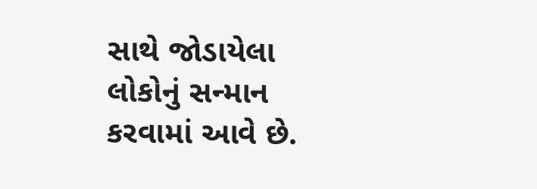સાથે જોડાયેલા લોકોનું સન્માન કરવામાં આવે છે.